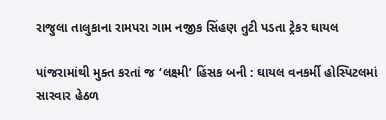રાજુલા તાલુકાના રામપરા ગામ નજીક સિંહણ તુટી પડતા ટ્રેકર ઘાયલ

પાંજરામાંથી મુક્ત કરતાં જ ‘લક્ષ્મી’ હિંસક બની : ઘાયલ વનકર્મી હોસ્પિટલમાં સારવાર હેઠળ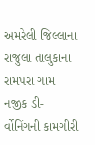અમરેલી જિલ્લાના રાજુલા તાલુકાના રામપરા ગામ નજીક ડી-ર્વોનિંગની કામગીરી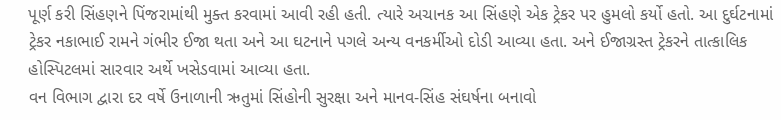પૂર્ણ કરી સિંહણને પિંજરામાંથી મુક્ત કરવામાં આવી રહી હતી. ત્યારે અચાનક આ સિંહણે એક ટ્રેકર પર હુમલો કર્યો હતો. આ દુર્ઘટનામાં ટ્રેકર નકાભાઈ રામને ગંભીર ઈજા થતા અને આ ઘટનાને પગલે અન્ય વનકર્મીઓ દોડી આવ્યા હતા. અને ઈજાગ્રસ્ત ટ્રેકરને તાત્કાલિક હોસ્પિટલમાં સારવાર અર્થે ખસેડવામાં આવ્યા હતા.
વન વિભાગ દ્વારા દર વર્ષે ઉનાળાની ઋતુમાં સિંહોની સુરક્ષા અને માનવ-સિંહ સંઘર્ષના બનાવો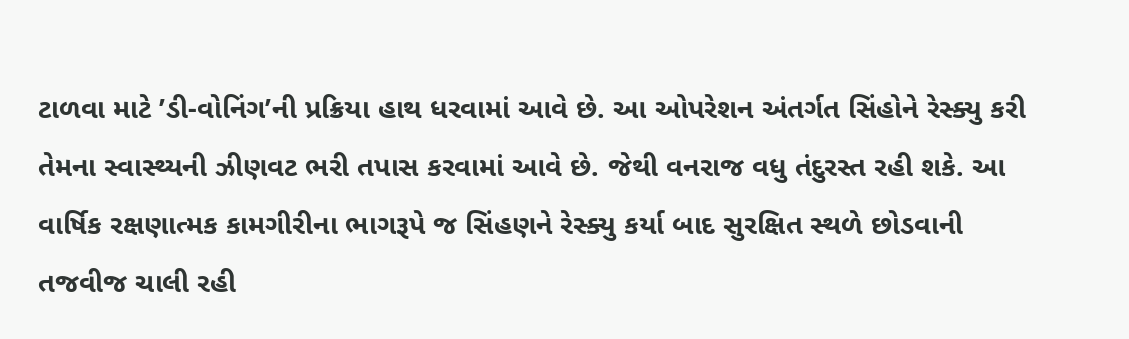ટાળવા માટે ’ડી-વોનિંગ’ની પ્રક્રિયા હાથ ધરવામાં આવે છે. આ ઓપરેશન અંતર્ગત સિંહોને રેસ્ક્યુ કરી તેમના સ્વાસ્થ્યની ઝીણવટ ભરી તપાસ કરવામાં આવે છે. જેથી વનરાજ વધુ તંદુરસ્ત રહી શકે. આ વાર્ષિક રક્ષણાત્મક કામગીરીના ભાગરૂપે જ સિંહણને રેસ્ક્યુ કર્યા બાદ સુરક્ષિત સ્થળે છોડવાની તજવીજ ચાલી રહી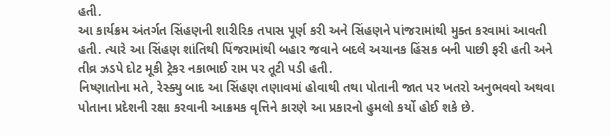હતી.
આ કાર્યક્રમ અંતર્ગત સિંહણની શારીરિક તપાસ પૂર્ણ કરી અને સિંહણને પાંજરામાંથી મુક્ત કરવામાં આવતી હતી. ત્યારે આ સિંહણ શાંતિથી પિંજરામાંથી બહાર જવાને બદલે અચાનક હિંસક બની પાછી ફરી હતી અને તીવ્ર ઝડપે દોટ મૂકી ટ્રેકર નકાભાઈ રામ પર તૂટી પડી હતી.
નિષ્ણાતોના મતે, રેસ્ક્યુ બાદ આ સિંહણ તણાવમાં હોવાથી તથા પોતાની જાત પર ખતરો અનુભવવો અથવા પોતાના પ્રદેશની રક્ષા કરવાની આક્રમક વૃત્તિને કારણે આ પ્રકારનો હુમલો કર્યો હોઈ શકે છે.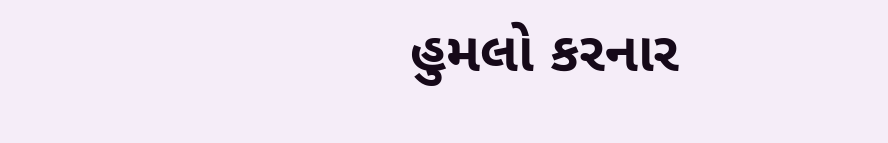હુમલો કરનાર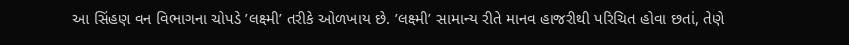આ સિંહણ વન વિભાગના ચોપડે ’લક્ષ્મી’ તરીકે ઓળખાય છે. ’લક્ષ્મી’ સામાન્ય રીતે માનવ હાજરીથી પરિચિત હોવા છતાં, તેણે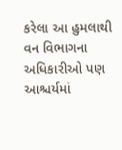કરેલા આ હુમલાથી વન વિભાગના અધિકારીઓ પણ આશ્ચર્યમાં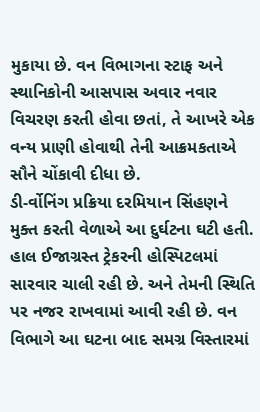મુકાયા છે. વન વિભાગના સ્ટાફ અને સ્થાનિકોની આસપાસ અવાર નવાર વિચરણ કરતી હોવા છતાં, તે આખરે એક વન્ય પ્રાણી હોવાથી તેની આક્રમકતાએ સૌને ચોંકાવી દીધા છે.
ડી-ર્વોનિંગ પ્રક્રિયા દરમિયાન સિંહણને મુક્ત કરતી વેળાએ આ દુર્ઘટના ઘટી હતી. હાલ ઈજાગ્રસ્ત ટ્રેકરની હોસ્પિટલમાં સારવાર ચાલી રહી છે. અને તેમની સ્થિતિ પર નજર રાખવામાં આવી રહી છે. વન વિભાગે આ ઘટના બાદ સમગ્ર વિસ્તારમાં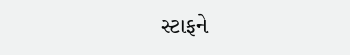સ્ટાફને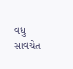વધુ સાવચેત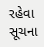રહેવા સૂચના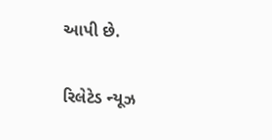આપી છે.

રિલેટેડ ન્યૂઝ